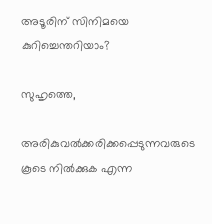അടൂരിന് സിനിമയെ കുറിച്ചെന്തറിയാം?

സുഹൃത്തെ,

അരികുവല്‍ക്കരിക്കപ്പെടുന്നവരുടെ കൂടെ നില്‍ക്കുക എന്ന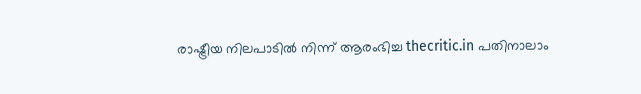രാഷ്ട്രീയ നിലപാടില്‍ നിന്ന് ആരംഭിച്ച thecritic.in പതിനാലാം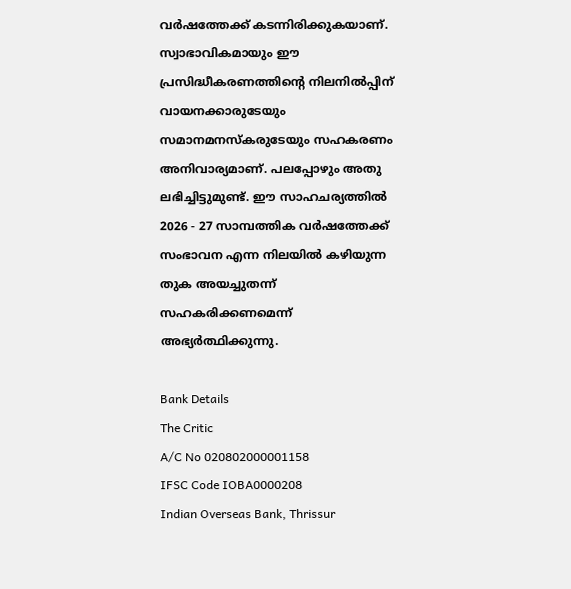വര്‍ഷത്തേക്ക് കടന്നിരിക്കുകയാണ്. സ്വാഭാവികമായും ഈ പ്രസിദ്ധീകരണത്തിന്റെ നിലനില്‍പ്പിന് വായനക്കാരുടേയും സമാനമനസ്‌കരുടേയും സഹകരണം അനിവാര്യമാണ്. പലപ്പോഴും അതു ലഭിച്ചിട്ടുമുണ്ട്. ഈ സാഹചര്യത്തില്‍ 2026 - 27 സാമ്പത്തിക വര്‍ഷത്തേക്ക് സംഭാവന എന്ന നിലയില്‍ കഴിയുന്ന തുക അയച്ചുതന്ന് സഹകരിക്കണമെന്ന് അഭ്യര്‍ത്ഥിക്കുന്നു.

Bank Details
The Critic
A/C No 020802000001158
IFSC Code IOBA0000208
Indian Overseas Bank, Thrissur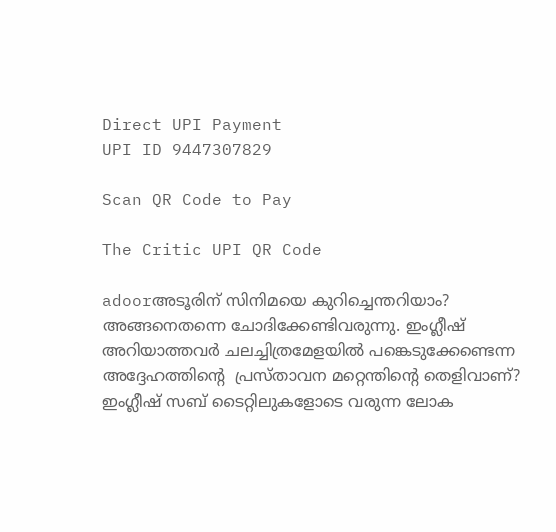Direct UPI Payment
UPI ID 9447307829

Scan QR Code to Pay

The Critic UPI QR Code

adoorഅടൂരിന് സിനിമയെ കുറിച്ചെന്തറിയാം? അങ്ങനെതന്നെ ചോദിക്കേണ്ടിവരുന്നു. ഇംഗ്ലീഷ് അറിയാത്തവര്‍ ചലച്ചിത്രമേളയില്‍ പങ്കെടുക്കേണ്ടെന്ന അദ്ദേഹത്തിന്റെ  പ്രസ്താവന മറ്റെന്തിന്റെ തെളിവാണ്? ഇംഗ്ലീഷ് സബ് ടൈറ്റിലുകളോടെ വരുന്ന ലോക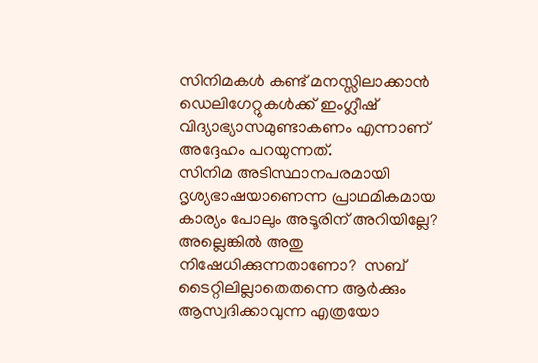സിനിമകള്‍ കണ്ട് മനസ്സിലാക്കാന്‍ ഡെലിഗേറ്റുകള്‍ക്ക് ഇംഗ്ലീഷ് വിദ്യാഭ്യാസമുണ്ടാകണം എന്നാണ് അദ്ദേഹം പറയുന്നത്.
സിനിമ അടിസ്ഥാനപരമായി ദൃശ്യഭാഷയാണെന്ന പ്രാഥമികമായ കാര്യം പോലും അടൂരിന് അറിയില്ലേ? അല്ലെങ്കില്‍ അതു നിഷേധിക്കുന്നതാണോ?  സബ് ടൈറ്റിലില്ലാതെതന്നെ ആര്‍ക്കും ആസ്വദിക്കാവുന്ന എത്രയോ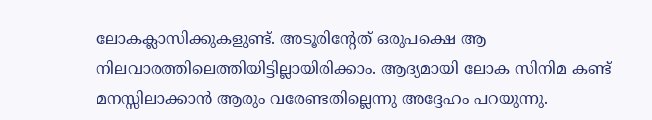ലോകക്ലാസിക്കുകളുണ്ട്. അടൂരിന്റേത് ഒരുപക്ഷെ ആ നിലവാരത്തിലെത്തിയിട്ടില്ലായിരിക്കാം. ആദ്യമായി ലോക സിനിമ കണ്ട് മനസ്സിലാക്കാന്‍ ആരും വരേണ്ടതില്ലെന്നു അദ്ദേഹം പറയുന്നു.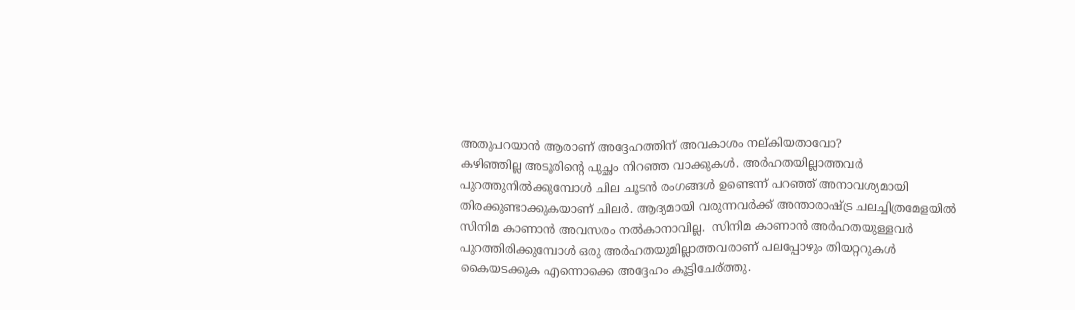അതുപറയാന്‍ ആരാണ് അദ്ദേഹത്തിന് അവകാശം നല്കിയതാവോ?
കഴിഞ്ഞില്ല അടൂരിന്റെ പുച്ഛം നിറഞ്ഞ വാക്കുകള്‍. അര്‍ഹതയില്ലാത്തവര്‍ പുറത്തുനില്‍ക്കുമ്പോള്‍ ചില ചൂടന്‍ രംഗങ്ങള്‍ ഉണ്ടെന്ന് പറഞ്ഞ് അനാവശ്യമായി തിരക്കുണ്ടാക്കുകയാണ് ചിലര്‍. ആദ്യമായി വരുന്നവര്‍ക്ക് അന്താരാഷ്ട്ര ചലച്ചിത്രമേളയില്‍ സിനിമ കാണാന്‍ അവസരം നല്‍കാനാവില്ല.  സിനിമ കാണാന്‍ അര്‍ഹതയുള്ളവര്‍ പുറത്തിരിക്കുമ്പോള്‍ ഒരു അര്‍ഹതയുമില്ലാത്തവരാണ് പലപ്പോഴും തിയറ്ററുകള്‍ കൈയടക്കുക എന്നൊക്കെ അദ്ദേഹം കൂട്ടിചേര്ത്തു.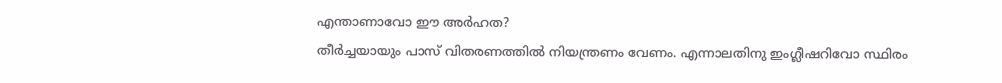എന്താണാവോ ഈ അര്‍ഹത?
തീര്‍ച്ചയായും പാസ് വിതരണത്തില്‍ നിയന്ത്രണം വേണം. എന്നാലതിനു ഇംഗ്ലീഷറിവോ സ്ഥിരം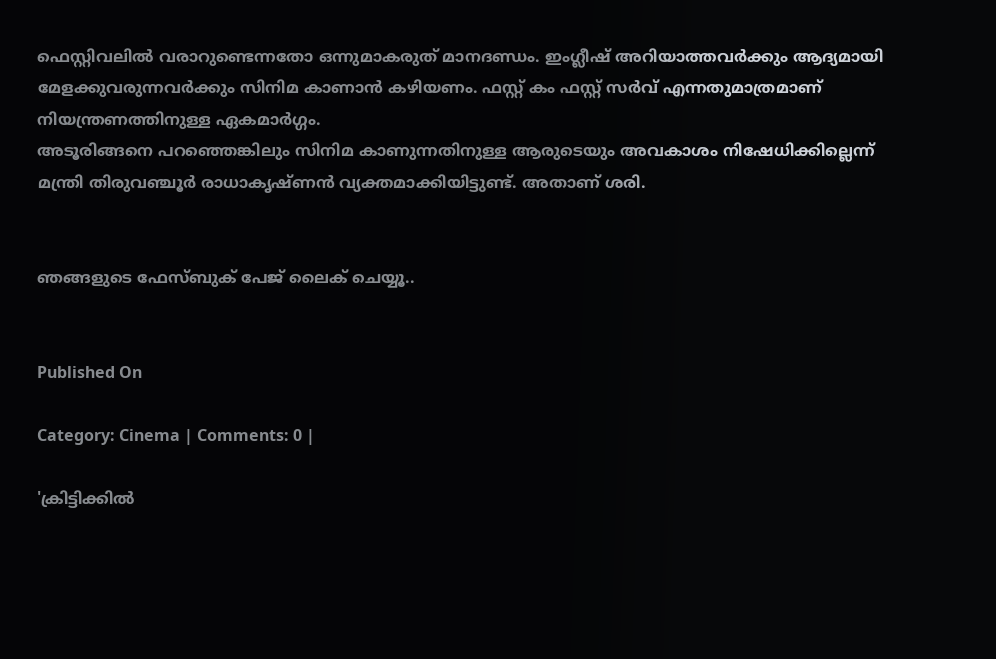ഫെസ്റ്റിവലില്‍ വരാറുണ്ടെന്നതോ ഒന്നുമാകരുത് മാനദണ്ഡം. ഇംഗ്ലീഷ് അറിയാത്തവര്‍ക്കും ആദ്യമായി മേളക്കുവരുന്നവര്‍ക്കും സിനിമ കാണാന്‍ കഴിയണം. ഫസ്റ്റ് കം ഫസ്റ്റ് സര്‍വ് എന്നതുമാത്രമാണ് നിയന്ത്രണത്തിനുള്ള ഏകമാര്‍ഗ്ഗം.
അടൂരിങ്ങനെ പറഞ്ഞെങ്കിലും സിനിമ കാണുന്നതിനുള്ള ആരുടെയും അവകാശം നിഷേധിക്കില്ലെന്ന് മന്ത്രി തിരുവഞ്ചൂര്‍ രാധാകൃഷ്ണന്‍ വ്യക്തമാക്കിയിട്ടുണ്ട്. അതാണ് ശരി.


ഞങ്ങളുടെ ഫേസ്ബുക് പേജ് ലൈക് ചെയ്യൂ..


Published On

Category: Cinema | Comments: 0 |

'ക്രിട്ടിക്കില്‍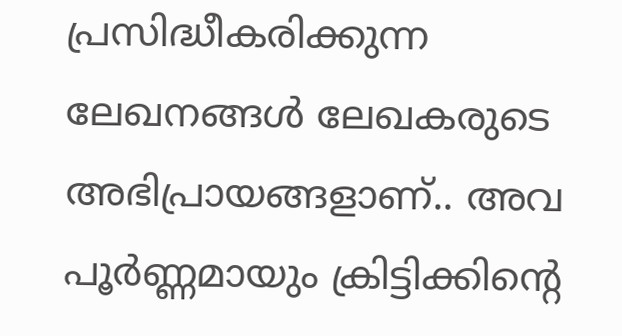പ്രസിദ്ധീകരിക്കുന്ന ലേഖനങ്ങള്‍ ലേഖകരുടെ അഭിപ്രായങ്ങളാണ്.. അവ പൂര്‍ണ്ണമായും ക്രിട്ടിക്കിന്റെ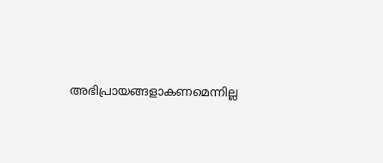അഭിപ്രായങ്ങളാകണമെന്നില്ല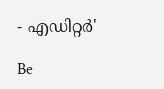- എഡിറ്റര്‍'

Be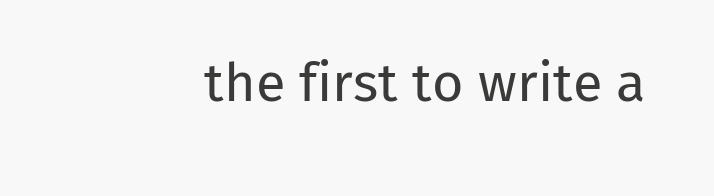the first to write a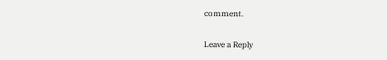comment.

Leave a Reply